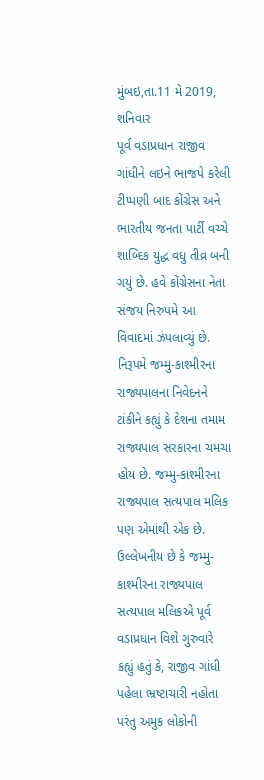મુંબઇ,તા.11 મે 2019, શનિવાર
પૂર્વ વડાપ્રધાન રાજીવ ગાંધીને લઇને ભાજપે કરેલી ટીપ્પણી બાદ કોંગ્રેસ અને ભારતીય જનતા પાર્ટી વચ્ચે શાબ્દિક યુદ્ધ વધુ તીવ્ર બની ગયું છે. હવે કોંગ્રેસના નેતા સંજય નિરુપમે આ વિવાદમાં ઝંપલાવ્યું છે.
નિરૂપમે જમ્મુ-કાશ્મીરના રાજ્યપાલના નિવેદનને ટાંકીને કહ્યું કે દેશના તમામ રાજ્યપાલ સરકારના ચમચા હોય છે. જમ્મુ-કાશ્મીરના રાજ્યપાલ સત્યપાલ મલિક પણ એમાંથી એક છે.
ઉલ્લેખનીય છે કે જમ્મુ-કાશ્મીરના રાજ્યપાલ સત્યપાલ મલિકએ પૂર્વ વડાપ્રધાન વિશે ગુરુવારે કહ્યું હતું કે, રાજીવ ગાંધી પહેલા ભ્રષ્ટાચારી નહોતા પરંતુ અમુક લોકોની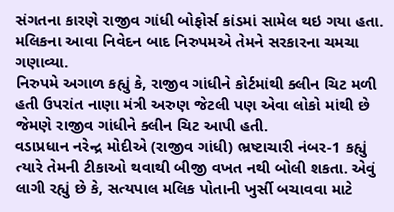સંગતના કારણે રાજીવ ગાંધી બોફોર્સ કાંડમાં સામેલ થઇ ગયા હતા. મલિકના આવા નિવેદન બાદ નિરુપમએ તેમને સરકારના ચમચા ગણાવ્યા.
નિરુપમે અગાળ કહ્યું કે, રાજીવ ગાંધીને કોર્ટમાંથી ક્લીન ચિટ મળી હતી ઉપરાંત નાણા મંત્રી અરુણ જેટલી પણ એવા લોકો માંથી છે જેમણે રાજીવ ગાંધીને ક્લીન ચિટ આપી હતી.
વડાપ્રધાન નરેન્દ્ર મોદીએ (રાજીવ ગાંધી) ભ્રષ્ટાચારી નંબર-1 કહ્યું ત્યારે તેમની ટીકાઓ થવાથી બીજી વખત નથી બોલી શકતા. એવું લાગી રહ્યું છે કે, સત્યપાલ મલિક પોતાની ખુર્સી બચાવવા માટે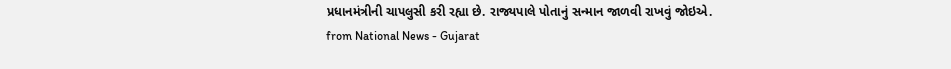પ્રધાનમંત્રીની ચાપલુસી કરી રહ્યા છે. રાજ્યપાલે પોતાનું સન્માન જાળવી રાખવું જોઇએ.
from National News - Gujarat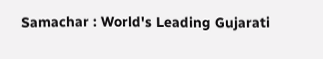Samachar : World's Leading Gujarati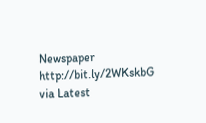Newspaper http://bit.ly/2WKskbG
via Latest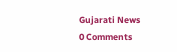Gujarati News
0 Comments